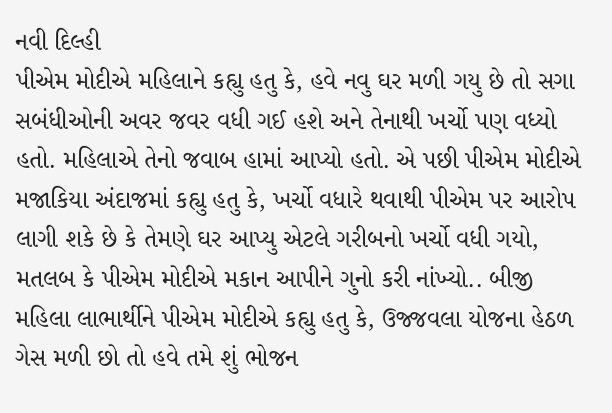નવી દિલ્હી
પીએમ મોદીએ મહિલાને કહ્યુ હતુ કે, હવે નવુ ઘર મળી ગયુ છે તો સગા સબંધીઓની અવર જવર વધી ગઈ હશે અને તેનાથી ખર્ચો પણ વધ્યો હતો. મહિલાએ તેનો જવાબ હામાં આપ્યો હતો. એ પછી પીએમ મોદીએ મજાકિયા અંદાજમાં કહ્યુ હતુ કે, ખર્ચો વધારે થવાથી પીએમ પર આરોપ લાગી શકે છે કે તેમણે ઘર આપ્યુ એટલે ગરીબનો ખર્ચો વધી ગયો, મતલબ કે પીએમ મોદીએ મકાન આપીને ગુનો કરી નાંખ્યો.. બીજી મહિલા લાભાર્થીને પીએમ મોદીએ કહ્યુ હતુ કે, ઉજ્જવલા યોજના હેઠળ ગેસ મળી છો તો હવે તમે શું ભોજન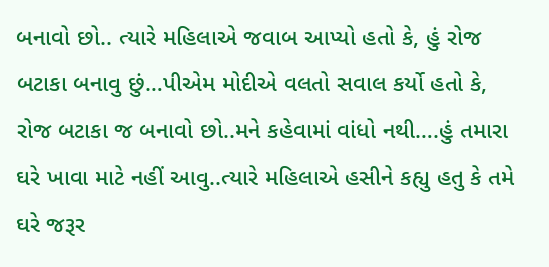બનાવો છો.. ત્યારે મહિલાએ જવાબ આપ્યો હતો કે, હું રોજ બટાકા બનાવુ છું…પીએમ મોદીએ વલતો સવાલ કર્યો હતો કે, રોજ બટાકા જ બનાવો છો..મને કહેવામાં વાંધો નથી….હું તમારા ઘરે ખાવા માટે નહીં આવુ..ત્યારે મહિલાએ હસીને કહ્યુ હતુ કે તમે ઘરે જરૂર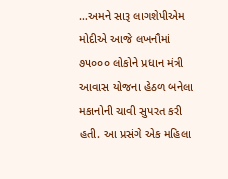…અમને સારૂ લાગશેપીએમ મોદીએ આજે લખનૌમાં ૭૫૦૦૦ લોકોને પ્રધાન મંત્રી આવાસ યોજના હેઠળ બનેલા મકાનોની ચાવી સુપરત કરી હતી. આ પ્રસંગે એક મહિલા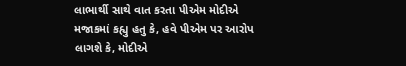લાભાર્થી સાથે વાત કરતા પીએમ મોદીએ મજાકમાં કહ્યુ હતુ કે, હવે પીએમ પર આરોપ લાગશે કે, મોદીએ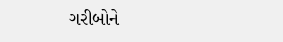ગરીબોને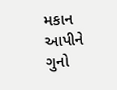મકાન આપીને ગુનો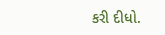કરી દીધો.